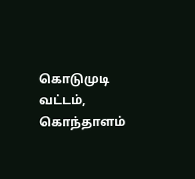கொடுமுடி வட்டம், கொந்தாளம்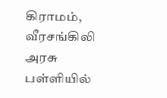கிராமம், வீரசங்கிலி அரசு பள்ளியில்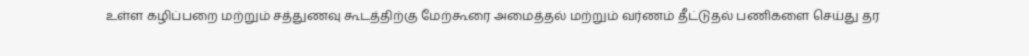உள்ள கழிப்பறை மற்றும் சத்துணவு கூடத்திற்கு மேற்கூரை அமைத்தல் மற்றும் வர்ணம் தீட்டுதல் பணிகளை செய்து தர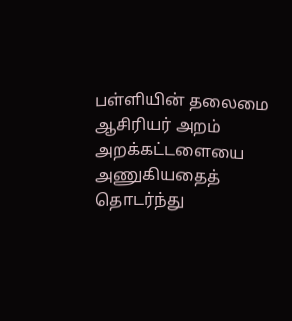பள்ளியின் தலைமை ஆசிரியர் அறம் அறக்கட்டளையை அணுகியதைத் தொடர்ந்து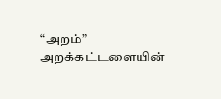“அறம்” அறக்கட்டளையின்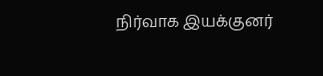நிர்வாக இயக்குனர்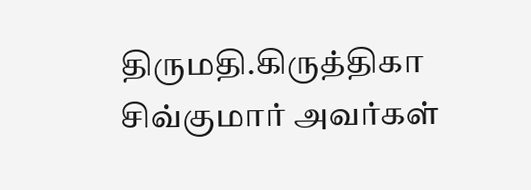திருமதி.கிருத்திகா சிவ்குமார் அவர்கள்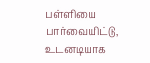பள்ளியை பார்வையிட்டு, உடனடியாக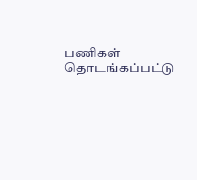பணிகள் தொடங்கப்பட்டு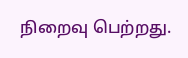நிறைவு பெற்றது.